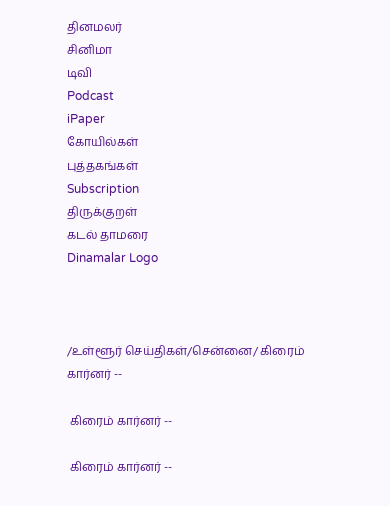தினமலர்
சினிமா
டிவி
Podcast
iPaper
கோயில்கள்
புத்தகங்கள்
Subscription
திருக்குறள்
கடல் தாமரை
Dinamalar Logo



/உள்ளூர் செய்திகள்/சென்னை/ கிரைம் கார்னர் --

 கிரைம் கார்னர் --

 கிரைம் கார்னர் --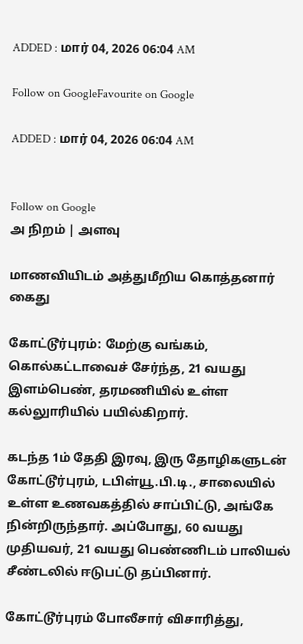ADDED : மார் 04, 2026 06:04 AM

Follow on GoogleFavourite on Google

ADDED : மார் 04, 2026 06:04 AM


Follow on Google
அ நிறம் | அளவு

மாணவியிடம் அத்துமீறிய கொத்தனார் கைது

கோட்டூர்புரம்: மேற்கு வங்கம், கொல்கட்டாவைச் சேர்ந்த, 21 வயது இளம்பெண், தரமணியில் உள்ள கல்லுாரியில் பயில்கிறார்.

கடந்த 1ம் தேதி இரவு, இரு தோழிகளுடன் கோட்டூர்புரம், டபிள்யூ.பி.டி., சாலையில் உள்ள உணவகத்தில் சாப்பிட்டு, அங்கே நின்றிருந்தார். அப்போது, 60 வயது முதியவர், 21 வயது பெண்ணிடம் பாலியல் சீண்டலில் ஈடுபட்டு தப்பினார்.

கோட்டூர்புரம் போலீசார் விசாரித்து,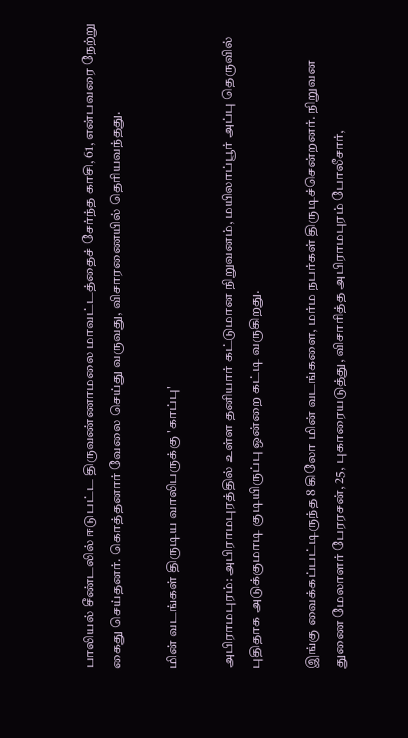பாலியல் சீண்டலில் ஈடுபட்ட திருவண்ணாமலை மாவட்டத்தைச் சேர்ந்த காசி, 61, என்பவரை நேற்று கைது செய்தனர். கொத்தனார் வேலை செய்து வருவது, விசாரணையில் தெரியவந்தது.

மின் வடங்கள் திருடிய வாலிபருக்கு 'காப்பு'

அபிராமபுரம்: அபிராமபுரத்தில் உள்ள தனியார் கட்டுமான நிறுவனம், மயிலாப்பூர் அப்பு தெருவில் புதிதாக அடுக்குமாடி குடியிருப்பு ஒன்றை கட்டி வருகிறது.

இங்கு வைக்கப்பட்டிருந்த 8 கிலோ மின் வடங்களை, மர்ம நபர்கள் திருடிச்சென்றனர். நிறுவன துணை மேலாளர் பேரரசன், 25, புகாரையடுத்து, விசாரித்த அபிராமபுரம் போலீசார்,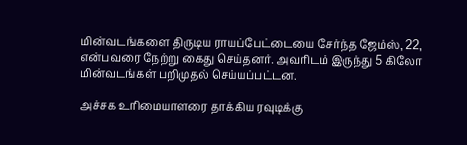மின்வடங்களை திருடிய ராயப்பேட்டையை சேர்ந்த ஜேம்ஸ், 22, என்பவரை நேற்று கைது செய்தனர். அவரிடம் இருந்து 5 கிலோ மின்வடங்கள் பறிமுதல் செய்யப்பட்டன.

அச்சக உரிமையாளரை தாக்கிய ரவுடிக்கு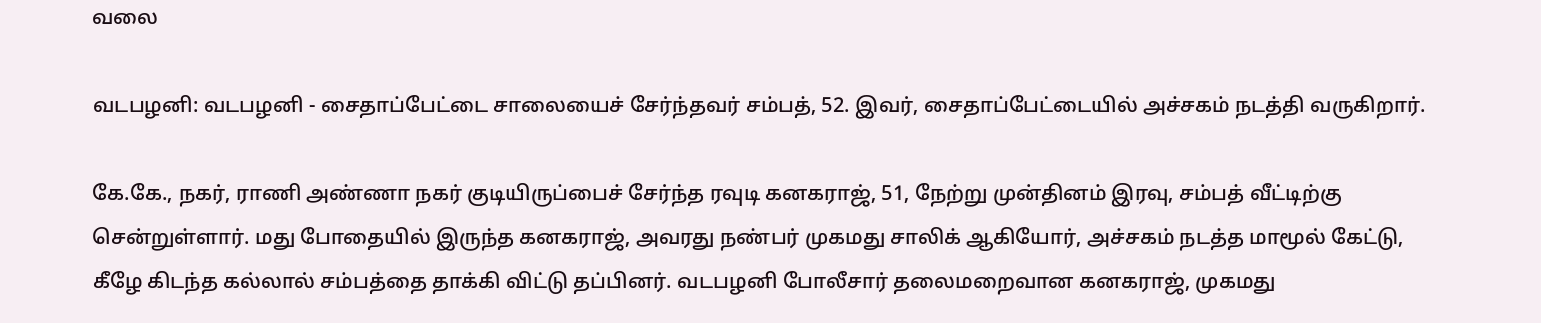வலை

வடபழனி: வடபழனி - சைதாப்பேட்டை சாலையைச் சேர்ந்தவர் சம்பத், 52. இவர், சைதாப்பேட்டையில் அச்சகம் நடத்தி வருகிறார்.

கே.கே., நகர், ராணி அண்ணா நகர் குடியிருப்பைச் சேர்ந்த ரவுடி கனகராஜ், 51, நேற்று முன்தினம் இரவு, சம்பத் வீட்டிற்கு சென்றுள்ளார். மது போதையில் இருந்த கனகராஜ், அவரது நண்பர் முகமது சாலிக் ஆகியோர், அச்சகம் நடத்த மாமூல் கேட்டு, கீழே கிடந்த கல்லால் சம்பத்தை தாக்கி விட்டு தப்பினர். வடபழனி போலீசார் தலைமறைவான கனகராஜ், முகமது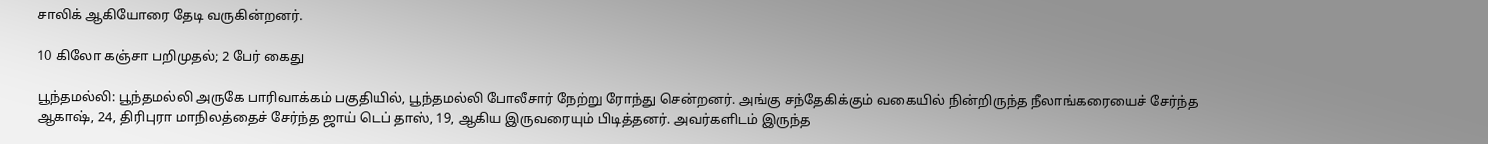சாலிக் ஆகியோரை தேடி வருகின்றனர்.

10 கிலோ கஞ்சா பறிமுதல்; 2 பேர் கைது

பூந்தமல்லி: பூந்தமல்லி அருகே பாரிவாக்கம் பகுதியில், பூந்தமல்லி போலீசார் நேற்று ரோந்து சென்றனர். அங்கு சந்தேகிக்கும் வகையில் நின்றிருந்த நீலாங்கரையைச் சேர்ந்த ஆகாஷ், 24, திரிபுரா மாநிலத்தைச் சேர்ந்த ஜாய் டெப் தாஸ், 19, ஆகிய இருவரையும் பிடித்தனர். அவர்களிடம் இருந்த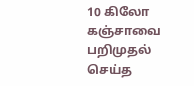10 கிலோ கஞ்சாவை பறிமுதல் செய்த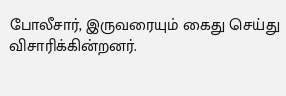போலீசார், இருவரையும் கைது செய்து விசாரிக்கின்றனர்.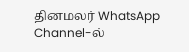தினமலர் WhatsApp Channel-ல்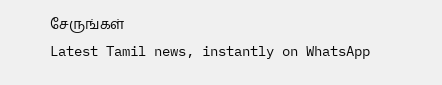சேருங்கள்
Latest Tamil news, instantly on WhatsApp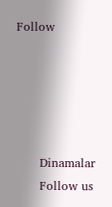Follow





      Dinamalar
      Follow us